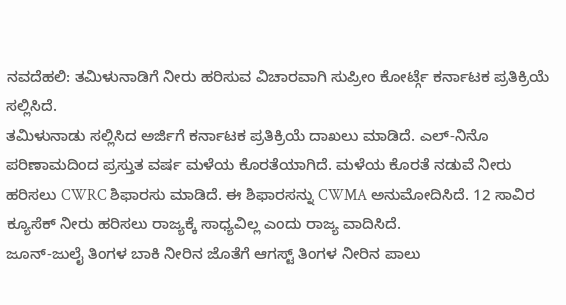ನವದೆಹಲಿ: ತಮಿಳುನಾಡಿಗೆ ನೀರು ಹರಿಸುವ ವಿಚಾರವಾಗಿ ಸುಪ್ರೀಂ ಕೋರ್ಟ್ಗೆ ಕರ್ನಾಟಕ ಪ್ರತಿಕ್ರಿಯೆ ಸಲ್ಲಿಸಿದೆ.
ತಮಿಳುನಾಡು ಸಲ್ಲಿಸಿದ ಅರ್ಜಿಗೆ ಕರ್ನಾಟಕ ಪ್ರತಿಕ್ರಿಯೆ ದಾಖಲು ಮಾಡಿದೆ. ಎಲ್-ನಿನೊ ಪರಿಣಾಮದಿಂದ ಪ್ರಸ್ತುತ ವರ್ಷ ಮಳೆಯ ಕೊರತೆಯಾಗಿದೆ. ಮಳೆಯ ಕೊರತೆ ನಡುವೆ ನೀರು ಹರಿಸಲು CWRC ಶಿಫಾರಸು ಮಾಡಿದೆ. ಈ ಶಿಫಾರಸನ್ನು CWMA ಅನುಮೋದಿಸಿದೆ. 12 ಸಾವಿರ ಕ್ಯೂಸೆಕ್ ನೀರು ಹರಿಸಲು ರಾಜ್ಯಕ್ಕೆ ಸಾಧ್ಯವಿಲ್ಲ ಎಂದು ರಾಜ್ಯ ವಾದಿಸಿದೆ.
ಜೂನ್-ಜುಲೈ ತಿಂಗಳ ಬಾಕಿ ನೀರಿನ ಜೊತೆಗೆ ಆಗಸ್ಟ್ ತಿಂಗಳ ನೀರಿನ ಪಾಲು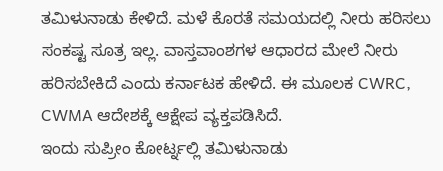ತಮಿಳುನಾಡು ಕೇಳಿದೆ. ಮಳೆ ಕೊರತೆ ಸಮಯದಲ್ಲಿ ನೀರು ಹರಿಸಲು ಸಂಕಷ್ಟ ಸೂತ್ರ ಇಲ್ಲ. ವಾಸ್ತವಾಂಶಗಳ ಆಧಾರದ ಮೇಲೆ ನೀರು ಹರಿಸಬೇಕಿದೆ ಎಂದು ಕರ್ನಾಟಕ ಹೇಳಿದೆ. ಈ ಮೂಲಕ CWRC, CWMA ಆದೇಶಕ್ಕೆ ಆಕ್ಷೇಪ ವ್ಯಕ್ತಪಡಿಸಿದೆ.
ಇಂದು ಸುಪ್ರೀಂ ಕೋರ್ಟ್ನಲ್ಲಿ ತಮಿಳುನಾಡು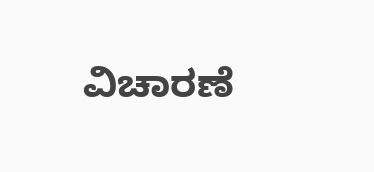ವಿಚಾರಣೆ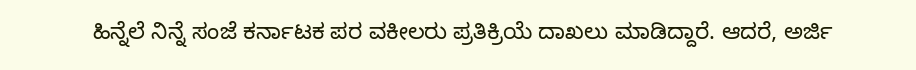ಹಿನ್ನೆಲೆ ನಿನ್ನೆ ಸಂಜೆ ಕರ್ನಾಟಕ ಪರ ವಕೀಲರು ಪ್ರತಿಕ್ರಿಯೆ ದಾಖಲು ಮಾಡಿದ್ದಾರೆ. ಆದರೆ, ಅರ್ಜಿ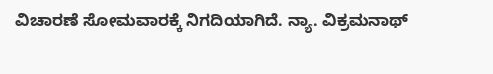ವಿಚಾರಣೆ ಸೋಮವಾರಕ್ಕೆ ನಿಗದಿಯಾಗಿದೆ. ನ್ಯಾ. ವಿಕ್ರಮನಾಥ್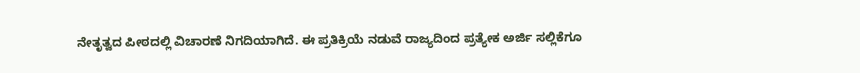ನೇತೃತ್ವದ ಪೀಠದಲ್ಲಿ ವಿಚಾರಣೆ ನಿಗದಿಯಾಗಿದೆ. ಈ ಪ್ರತಿಕ್ರಿಯೆ ನಡುವೆ ರಾಜ್ಯದಿಂದ ಪ್ರತ್ಯೇಕ ಅರ್ಜಿ ಸಲ್ಲಿಕೆಗೂ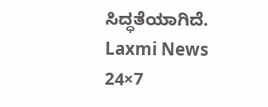ಸಿದ್ಧತೆಯಾಗಿದೆ.
Laxmi News 24×7